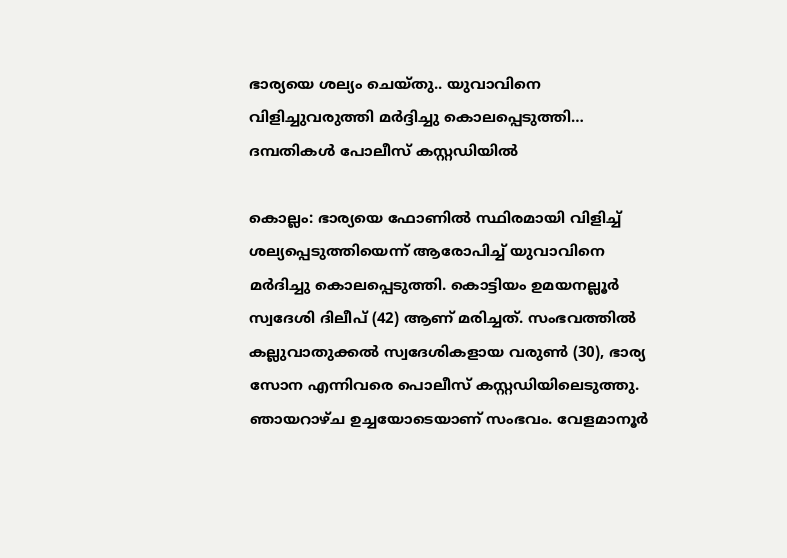ഭാര്യയെ ശല്യം ചെയ്തു.. യുവാവിനെ വിളിച്ചുവരുത്തി മർദ്ദിച്ചു കൊലപ്പെടുത്തി… ദമ്പതികൾ പോലീസ് കസ്റ്റഡിയിൽ

കൊല്ലം: ഭാര്യയെ ഫോണില്‍ സ്ഥിരമായി വിളിച്ച് ശല്യപ്പെടുത്തിയെന്ന് ആരോപിച്ച് യുവാവിനെ മർദിച്ചു കൊലപ്പെടുത്തി. കൊട്ടിയം ഉമയനല്ലൂർ സ്വദേശി ദിലീപ് (42) ആണ് മരിച്ചത്. സംഭവത്തിൽ കല്ലുവാതുക്കല്‍ സ്വദേശികളായ വരുണ്‍ (30), ഭാര്യ സോന എന്നിവരെ പൊലീസ് കസ്റ്റഡിയിലെടുത്തു. ഞായറാഴ്ച ഉച്ചയോടെയാണ് സംഭവം. വേളമാനൂർ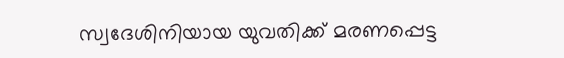സ്വദേശിനിയായ യുവതിക്ക് മരണപ്പെട്ട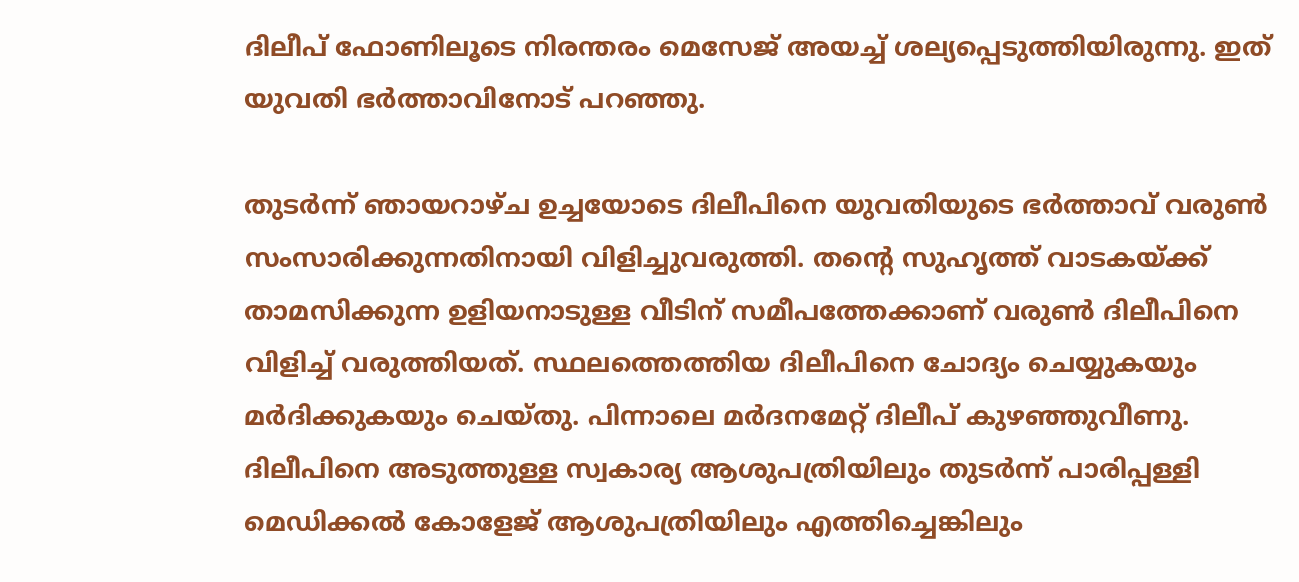ദിലീപ് ഫോണിലൂടെ നിരന്തരം മെസേജ് അയച്ച് ശല്യപ്പെടുത്തിയിരുന്നു. ഇത് യുവതി ഭർത്താവിനോട് പറഞ്ഞു.

തുടർന്ന് ഞായറാഴ്ച ഉച്ചയോടെ ദിലീപിനെ യുവതിയുടെ ഭർത്താവ് വരുണ്‍ സംസാരിക്കുന്നതിനായി വിളിച്ചുവരുത്തി. തന്‍റെ സുഹൃത്ത് വാടകയ്ക്ക് താമസിക്കുന്ന ഉളിയനാടുള്ള വീടിന് സമീപത്തേക്കാണ് വരുണ്‍ ദിലീപിനെ വിളിച്ച് വരുത്തിയത്. സ്ഥലത്തെത്തിയ ദിലീപിനെ ചോദ്യം ചെയ്യുകയും മർദിക്കുകയും ചെയ്തു. പിന്നാലെ മർദനമേറ്റ് ദിലീപ് കുഴഞ്ഞുവീണു. ദിലീപിനെ അടുത്തുള്ള സ്വകാര്യ ആശുപത്രിയിലും തുടർന്ന് പാരിപ്പള്ളി മെഡിക്കൽ കോളേജ് ആശുപത്രിയിലും എത്തിച്ചെങ്കിലും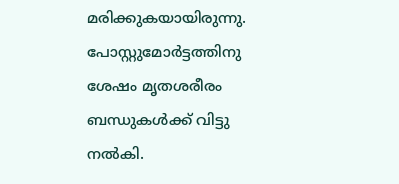മരിക്കുകയായിരുന്നു. പോസ്റ്റുമോര്‍ട്ടത്തിനു ശേഷം മൃതശരീരം ബന്ധുകൾക്ക് വിട്ടു നൽകി.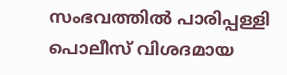സംഭവത്തിൽ പാരിപ്പള്ളി പൊലീസ് വിശദമായ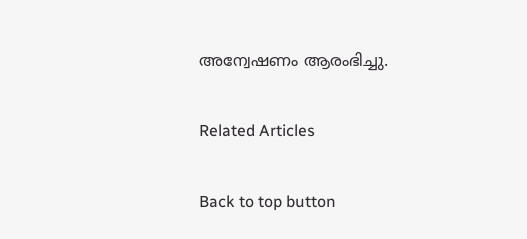അന്വേഷണം ആരംഭിച്ചു.

Related Articles

Back to top button